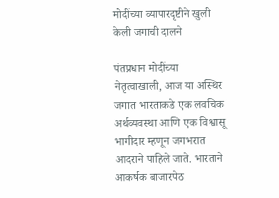मोदींच्या व्यापारदृष्टीने खुली केली जगाची दालने

पंतप्रधान मोदींच्या नेतृत्वाखाली, आज या अस्थिर जगात भारताकडे एक लवचिक अर्थव्यवस्था आणि एक विश्वासू भागीदार म्हणून जगभरात आदराने पाहिले जाते. भारताने आकर्षक बाजारपेठ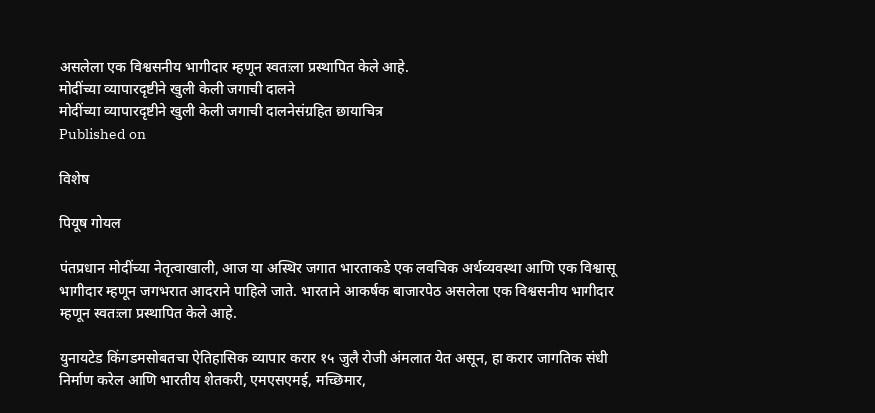असलेला एक विश्वसनीय भागीदार म्हणून स्वतःला प्रस्थापित केले आहे.
मोदींच्या व्यापारदृष्टीने खुली केली जगाची दालने
मोदींच्या व्यापारदृष्टीने खुली केली जगाची दालनेसंग्रहित छायाचित्र
Published on

विशेष

पियूष गोयल

पंतप्रधान मोदींच्या नेतृत्वाखाली, आज या अस्थिर जगात भारताकडे एक लवचिक अर्थव्यवस्था आणि एक विश्वासू भागीदार म्हणून जगभरात आदराने पाहिले जाते. भारताने आकर्षक बाजारपेठ असलेला एक विश्वसनीय भागीदार म्हणून स्वतःला प्रस्थापित केले आहे.

युनायटेड किंगडमसोबतचा ऐतिहासिक व्यापार करार १५ जुलै रोजी अंमलात येत असून, हा करार जागतिक संधी निर्माण करेल आणि भारतीय शेतकरी, एमएसएमई, मच्छिमार,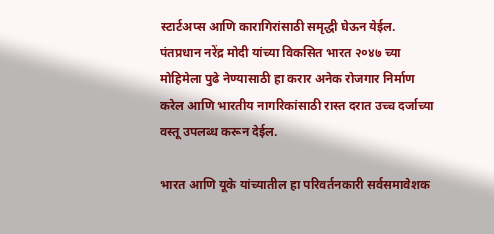स्टार्टअप्स आणि कारागिरांसाठी समृद्धी घेऊन येईल. पंतप्रधान नरेंद्र मोदी यांच्या विकसित भारत २०४७ च्या मोहिमेला पुढे नेण्यासाठी हा करार अनेक रोजगार निर्माण करेल आणि भारतीय नागरिकांसाठी रास्त दरात उच्च दर्जाच्या वस्तू उपलब्ध करून देईल.

भारत आणि यूके यांच्यातील हा परिवर्तनकारी सर्वसमावेशक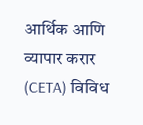आर्थिक आणि व्यापार करार (CETA) विविध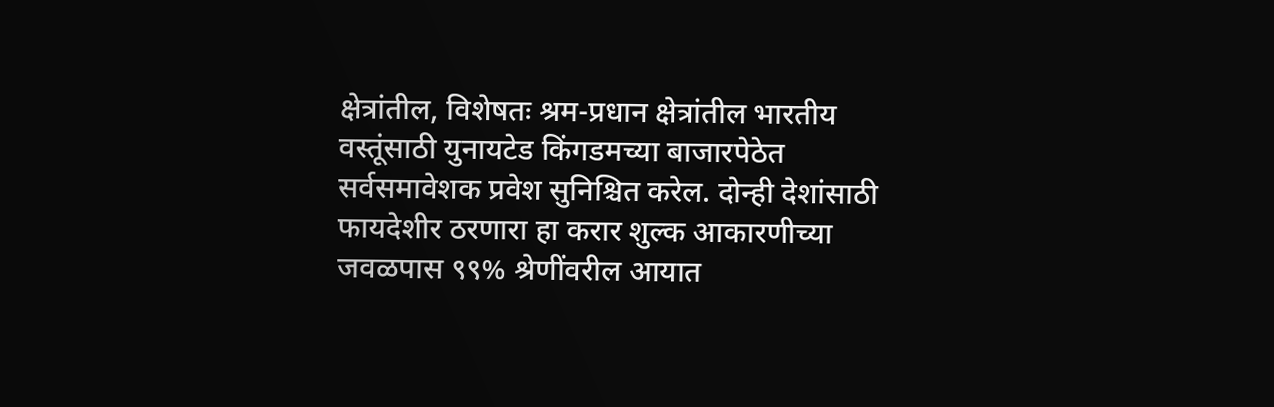क्षेत्रांतील, विशेषतः श्रम-प्रधान क्षेत्रांतील भारतीय वस्तूंसाठी युनायटेड किंगडमच्या बाजारपेठेत सर्वसमावेशक प्रवेश सुनिश्चित करेल. दोन्ही देशांसाठी फायदेशीर ठरणारा हा करार शुल्क आकारणीच्या जवळपास ९९% श्रेणींवरील आयात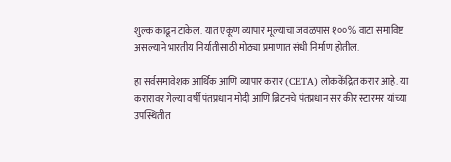शुल्क काढून टाकेल. यात एकूण व्यापार मूल्याचा जवळपास १००% वाटा समाविष्ट असल्याने भारतीय निर्यातीसाठी मोठ्या प्रमाणात संधी निर्माण होतील.

हा सर्वसमावेशक आर्थिक आणि व्यापार करार (CETA) लोककेंद्रित करार आहे. या करारावर गेल्या वर्षी पंतप्रधान मोदी आणि ब्रिटनचे पंतप्रधान सर कीर स्टारमर यांच्या उपस्थितीत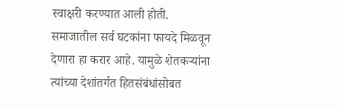स्वाक्षरी करण्यात आली होती. समाजातील सर्व घटकांना फायदे मिळवून देणारा हा करार आहे. यामुळे शेतकऱ्यांना त्यांच्या देशांतर्गत हितसंबंधांसोबत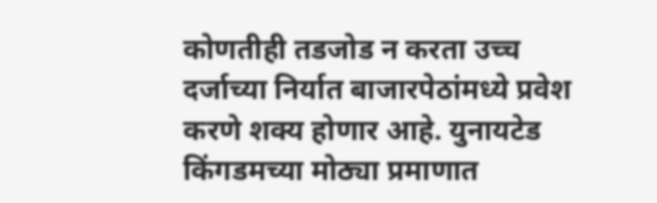कोणतीही तडजोड न करता उच्च दर्जाच्या निर्यात बाजारपेठांमध्ये प्रवेश करणे शक्य होणार आहे. युनायटेड किंगडमच्या मोठ्या प्रमाणात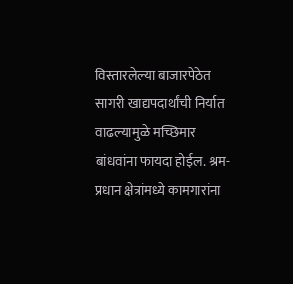विस्तारलेल्या बाजारपेठेत सागरी खाद्यपदार्थांची निर्यात वाढल्यामुळे मच्छिमार बांधवांना फायदा होईल. श्रम-प्रधान क्षेत्रांमध्ये कामगारांना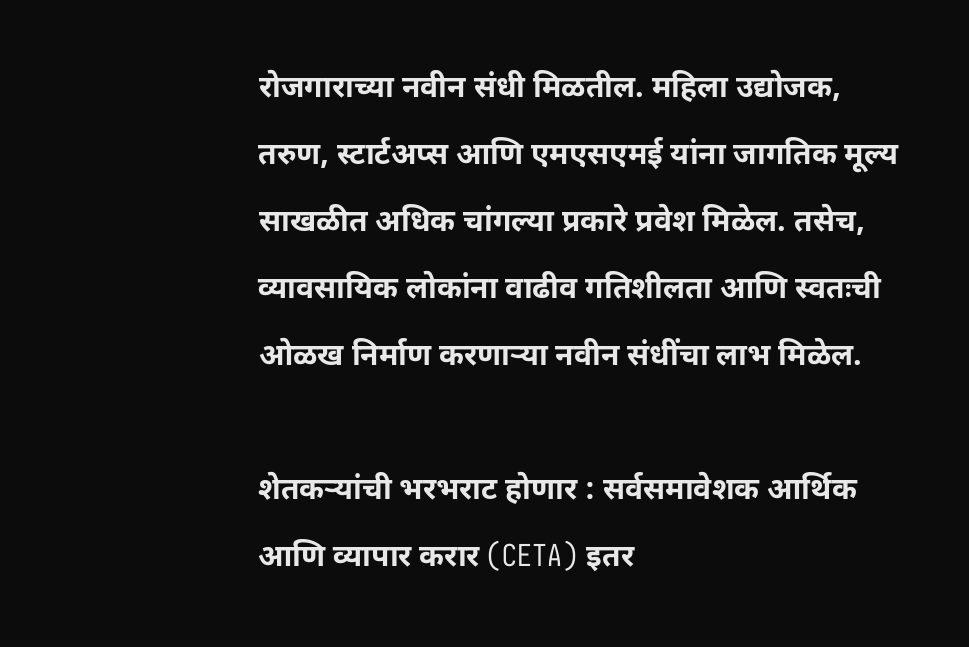रोजगाराच्या नवीन संधी मिळतील. महिला उद्योजक, तरुण, स्टार्टअप्स आणि एमएसएमई यांना जागतिक मूल्य साखळीत अधिक चांगल्या प्रकारे प्रवेश मिळेल. तसेच, व्यावसायिक लोकांना वाढीव गतिशीलता आणि स्वतःची ओळख निर्माण करणाऱ्या नवीन संधींचा लाभ मिळेल.

शेतकऱ्यांची भरभराट होणार : सर्वसमावेशक आर्थिक आणि व्यापार करार (CETA) इतर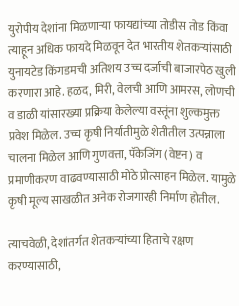युरोपीय देशांना मिळणाऱ्या फायद्यांच्या तोडीस तोड किंवा त्याहून अधिक फायदे मिळवून देत भारतीय शेतकऱ्यांसाठी युनायटेड किंगडमची अतिशय उच्च दर्जाची बाजारपेठ खुली करणारा आहे. हळद, मिरी, वेलची आणि आमरस, लोणची व डाळी यांसारख्या प्रक्रिया केलेल्या वस्तूंना शुल्कमुक्त प्रवेश मिळेल. उच्च कृषी निर्यातीमुळे शेतीतील उत्पन्नाला चालना मिळेल आणि गुणवत्ता, पॅकेजिंग (वेष्टन) व प्रमाणीकरण वाढवण्यासाठी मोठे प्रोत्साहन मिळेल. यामुळे कृषी मूल्य साखळीत अनेक रोजगारही निर्माण होतील.

त्याचवेळी, देशांतर्गत शेतकऱ्यांच्या हिताचे रक्षण करण्यासाठी,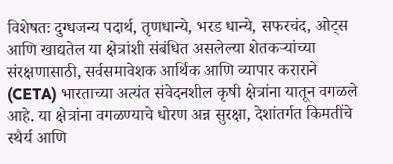विशेषतः दुग्धजन्य पदार्थ, तृणधान्ये, भरड धान्ये, सफरचंद, ओट्स आणि खाद्यतेल या क्षेत्रांशी संबंधित असलेल्या शेतकऱ्यांच्या संरक्षणासाठी, सर्वसमावेशक आर्थिक आणि व्यापार कराराने (CETA) भारताच्या अत्यंत संवेदनशील कृषी क्षेत्रांना यातून वगळले आहे. या क्षेत्रांना वगळण्याचे धोरण अन्न सुरक्षा, देशांतर्गत किमतींचे स्थैर्य आणि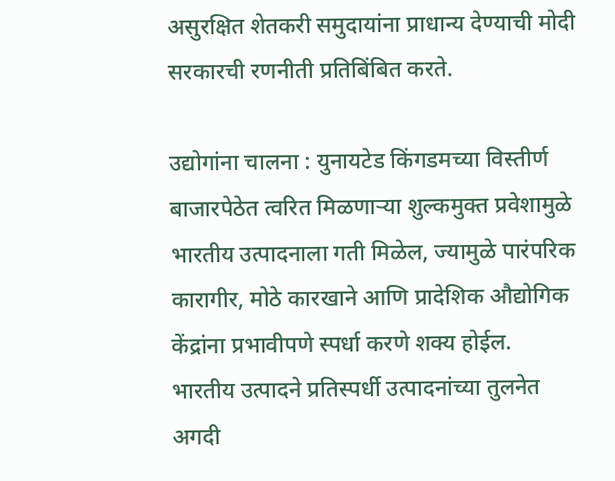असुरक्षित शेतकरी समुदायांना प्राधान्य देण्याची मोदी सरकारची रणनीती प्रतिबिंबित करते.

उद्योगांना चालना : युनायटेड किंगडमच्या विस्तीर्ण बाजारपेठेत त्वरित मिळणाऱ्या शुल्कमुक्त प्रवेशामुळे भारतीय उत्पादनाला गती मिळेल, ज्यामुळे पारंपरिक कारागीर, मोठे कारखाने आणि प्रादेशिक औद्योगिक केंद्रांना प्रभावीपणे स्पर्धा करणे शक्य होईल. भारतीय उत्पादने प्रतिस्पर्धी उत्पादनांच्या तुलनेत अगदी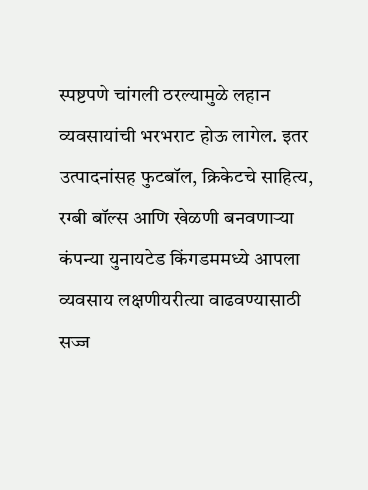स्पष्टपणे चांगली ठरल्यामुळे लहान व्यवसायांची भरभराट होऊ लागेल. इतर उत्पादनांसह फुटबॉल, क्रिकेटचे साहित्य, रग्बी बॉल्स आणि खेळणी बनवणाऱ्या कंपन्या युनायटेड किंगडममध्ये आपला व्यवसाय लक्षणीयरीत्या वाढवण्यासाठी सज्ज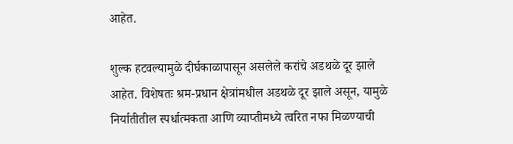आहेत.

शुल्क हटवल्यामुळे दीर्घकाळापासून असलेले करांचे अडथळे दूर झाले आहेत. विशेषतः श्रम-प्रधान क्षेत्रांमधील अडथळे दूर झाले असून, यामुळे निर्यातीतील स्पर्धात्मकता आणि व्याप्तीमध्ये त्वरित नफा मिळण्याची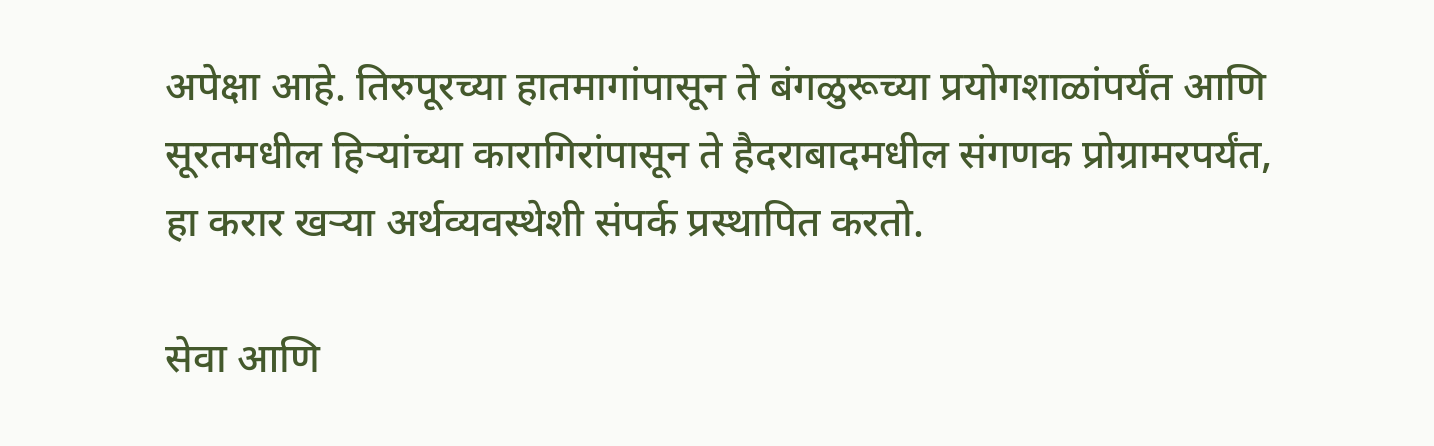अपेक्षा आहे. तिरुपूरच्या हातमागांपासून ते बंगळुरूच्या प्रयोगशाळांपर्यंत आणि सूरतमधील हिऱ्यांच्या कारागिरांपासून ते हैदराबादमधील संगणक प्रोग्रामरपर्यंत, हा करार खऱ्या अर्थव्यवस्थेशी संपर्क प्रस्थापित करतो.

सेवा आणि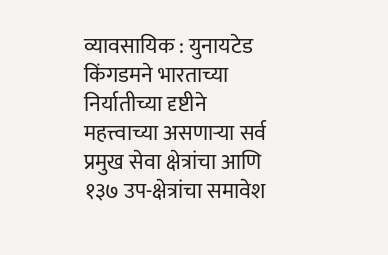व्यावसायिक : युनायटेड किंगडमने भारताच्या निर्यातीच्या दृष्टीने महत्त्वाच्या असणाऱ्या सर्व प्रमुख सेवा क्षेत्रांचा आणि १३७ उप-क्षेत्रांचा समावेश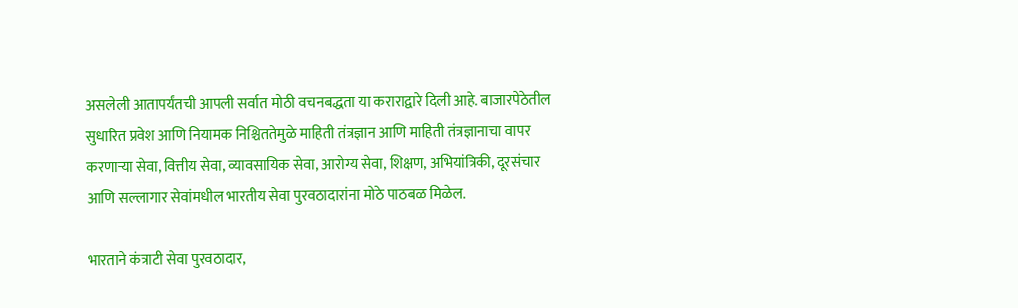असलेली आतापर्यंतची आपली सर्वात मोठी वचनबद्धता या कराराद्वारे दिली आहे. बाजारपेठेतील सुधारित प्रवेश आणि नियामक निश्चिततेमुळे माहिती तंत्रज्ञान आणि माहिती तंत्रज्ञानाचा वापर करणाऱ्या सेवा, वित्तीय सेवा, व्यावसायिक सेवा, आरोग्य सेवा, शिक्षण, अभियांत्रिकी, दूरसंचार आणि सल्लागार सेवांमधील भारतीय सेवा पुरवठादारांना मोठे पाठबळ मिळेल.

भारताने कंत्राटी सेवा पुरवठादार,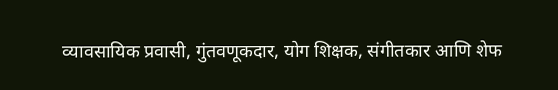व्यावसायिक प्रवासी, गुंतवणूकदार, योग शिक्षक, संगीतकार आणि शेफ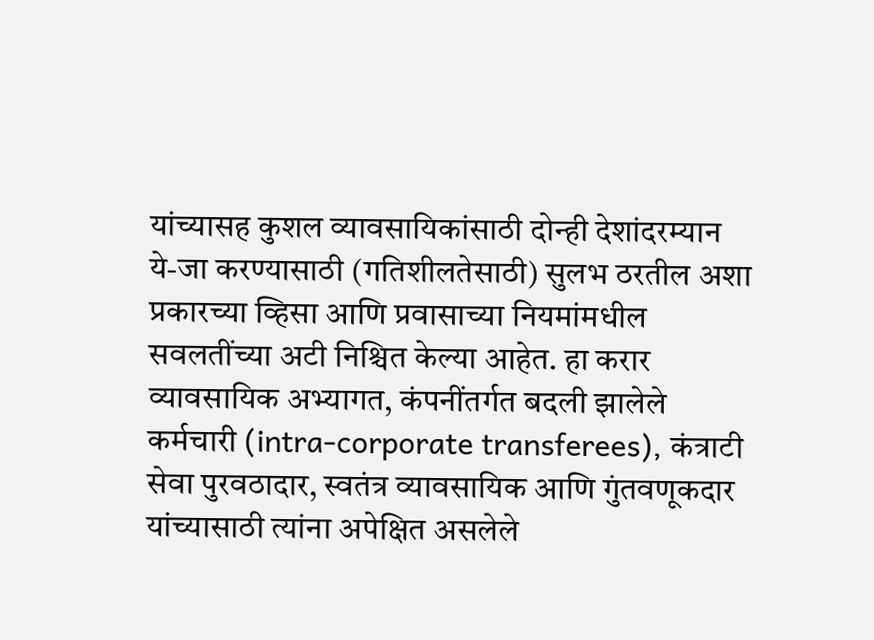यांच्यासह कुशल व्यावसायिकांसाठी दोन्ही देशांदरम्यान ये-जा करण्यासाठी (गतिशीलतेसाठी) सुलभ ठरतील अशा प्रकारच्या व्हिसा आणि प्रवासाच्या नियमांमधील सवलतींच्या अटी निश्चित केल्या आहेत. हा करार व्यावसायिक अभ्यागत, कंपनींतर्गत बदली झालेले कर्मचारी (intra-corporate transferees), कंत्राटी सेवा पुरवठादार, स्वतंत्र व्यावसायिक आणि गुंतवणूकदार यांच्यासाठी त्यांना अपेक्षित असलेले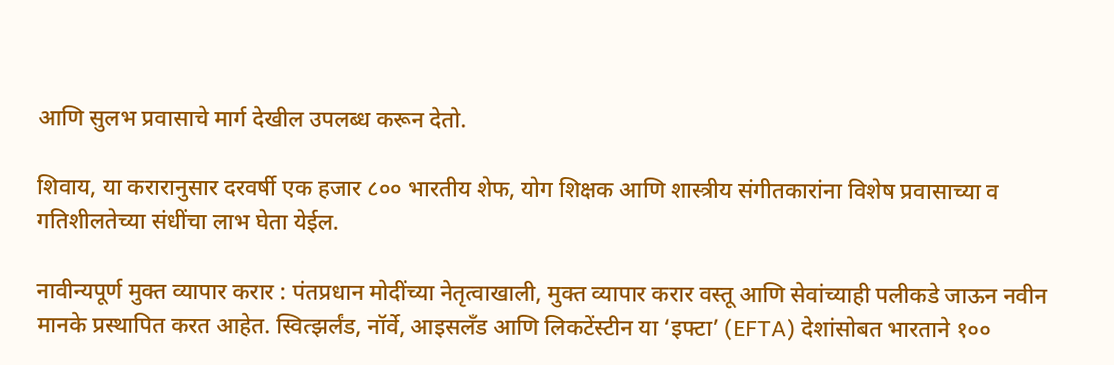आणि सुलभ प्रवासाचे मार्ग देखील उपलब्ध करून देतो.

शिवाय, या करारानुसार दरवर्षी एक हजार ८०० भारतीय शेफ, योग शिक्षक आणि शास्त्रीय संगीतकारांना विशेष प्रवासाच्या व गतिशीलतेच्या संधींचा लाभ घेता येईल.

नावीन्यपूर्ण मुक्त व्यापार करार : पंतप्रधान मोदींच्या नेतृत्वाखाली, मुक्त व्यापार करार वस्तू आणि सेवांच्याही पलीकडे जाऊन नवीन मानके प्रस्थापित करत आहेत. स्वित्झर्लंड, नॉर्वे, आइसलँड आणि लिकटेंस्टीन या ‘इफ्टा’ (EFTA) देशांसोबत भारताने १००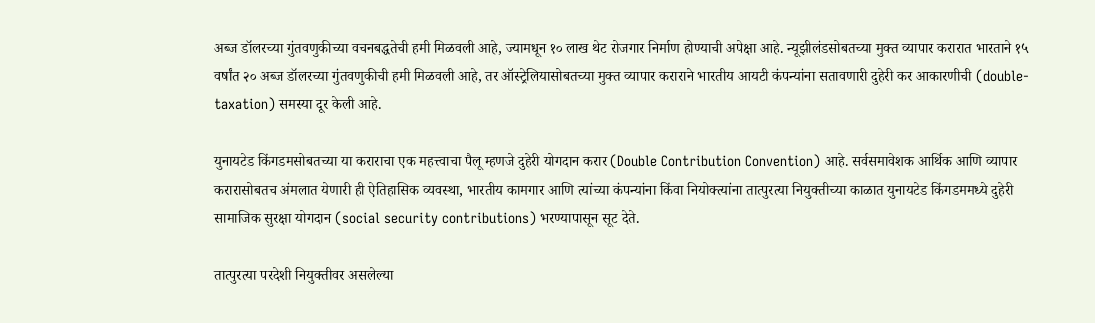अब्ज डॉलरच्या गुंतवणुकीच्या वचनबद्धतेची हमी मिळवली आहे, ज्यामधून १० लाख थेट रोजगार निर्माण होण्याची अपेक्षा आहे. न्यूझीलंडसोबतच्या मुक्त व्यापार करारात भारताने १५ वर्षांत २० अब्ज डॉलरच्या गुंतवणुकीची हमी मिळवली आहे, तर ऑस्ट्रेलियासोबतच्या मुक्त व्यापार कराराने भारतीय आयटी कंपन्यांना सतावणारी दुहेरी कर आकारणीची (double-taxation) समस्या दूर केली आहे.

युनायटेड किंगडमसोबतच्या या कराराचा एक महत्त्वाचा पैलू म्हणजे दुहेरी योगदान करार (Double Contribution Convention) आहे. सर्वसमावेशक आर्थिक आणि व्यापार करारासोबतच अंमलात येणारी ही ऐतिहासिक व्यवस्था, भारतीय कामगार आणि त्यांच्या कंपन्यांना किंवा नियोक्त्यांना तात्पुरत्या नियुक्तीच्या काळात युनायटेड किंगडममध्ये दुहेरी सामाजिक सुरक्षा योगदान (social security contributions) भरण्यापासून सूट देते.

तात्पुरत्या परदेशी नियुक्तीवर असलेल्या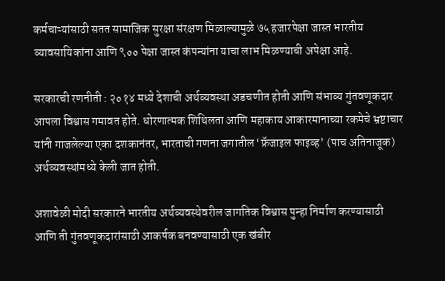कर्मचाऱ्यांसाठी सतत सामाजिक सुरक्षा संरक्षण मिळाल्यामुळे ७५ हजारपेक्षा जास्त भारतीय व्यावसायिकांना आणि ९०० पेक्षा जास्त कंपन्यांना याचा लाभ मिळण्याची अपेक्षा आहे.

सरकारची रणनीती : २०१४ मध्ये देशाची अर्थव्यवस्था अडचणीत होती आणि संभाव्य गुंतवणूकदार आपला विश्वास गमावत होते. धोरणात्मक शिथिलता आणि महाकाय आकारमानाच्या रकमेचे भ्रष्टाचार यांनी गाजलेल्या एका दशकानंतर, भारताची गणना जगातील ‘फ्रॅजाइल फाइव्ह’ (पाच अतिनाजूक) अर्थव्यवस्थांमध्ये केली जात होती.

अशावेळी मोदी सरकारने भारतीय अर्थव्यवस्थेवरील जागतिक विश्वास पुन्हा निर्माण करण्यासाठी आणि ती गुंतवणूकदारांसाठी आकर्षक बनवण्यासाठी एक खंबीर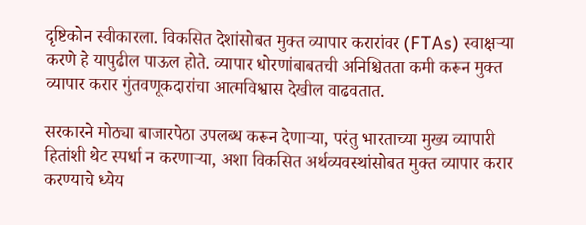दृष्टिकोन स्वीकारला. विकसित देशांसोबत मुक्त व्यापार करारांवर (FTAs) स्वाक्षऱ्या करणे हे यापुढील पाऊल होते. व्यापार धोरणांबाबतची अनिश्चितता कमी करून मुक्त व्यापार करार गुंतवणूकदारांचा आत्मविश्वास देखील वाढवतात.

सरकारने मोठ्या बाजारपेठा उपलब्ध करून देणाऱ्या, परंतु भारताच्या मुख्य व्यापारी हितांशी थेट स्पर्धा न करणाऱ्या, अशा विकसित अर्थव्यवस्थांसोबत मुक्त व्यापार करार करण्याचे ध्येय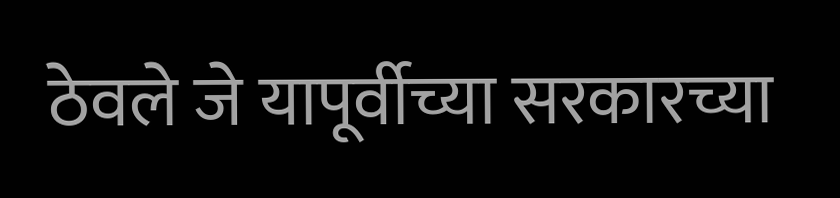ठेवले जे यापूर्वीच्या सरकारच्या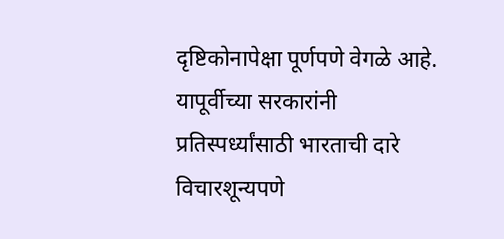दृष्टिकोनापेक्षा पूर्णपणे वेगळे आहे. यापूर्वीच्या सरकारांनी प्रतिस्पर्ध्यांसाठी भारताची दारे विचारशून्यपणे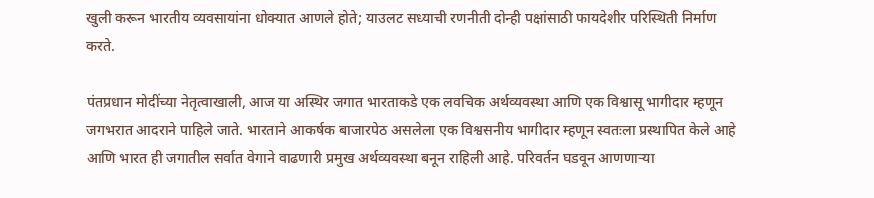खुली करून भारतीय व्यवसायांना धोक्यात आणले होते; याउलट सध्याची रणनीती दोन्ही पक्षांसाठी फायदेशीर परिस्थिती निर्माण करते.

पंतप्रधान मोदींच्या नेतृत्वाखाली, आज या अस्थिर जगात भारताकडे एक लवचिक अर्थव्यवस्था आणि एक विश्वासू भागीदार म्हणून जगभरात आदराने पाहिले जाते. भारताने आकर्षक बाजारपेठ असलेला एक विश्वसनीय भागीदार म्हणून स्वतःला प्रस्थापित केले आहे आणि भारत ही जगातील सर्वात वेगाने वाढणारी प्रमुख अर्थव्यवस्था बनून राहिली आहे. परिवर्तन घडवून आणणाऱ्या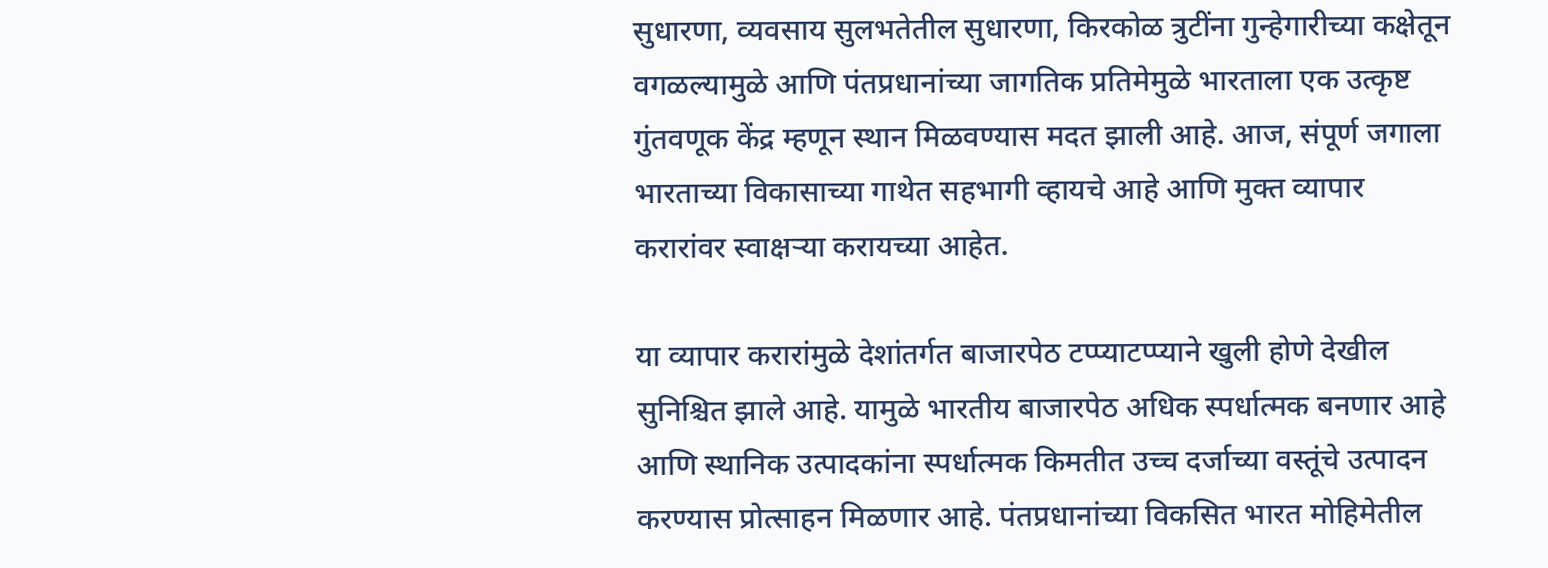सुधारणा, व्यवसाय सुलभतेतील सुधारणा, किरकोळ त्रुटींना गुन्हेगारीच्या कक्षेतून वगळल्यामुळे आणि पंतप्रधानांच्या जागतिक प्रतिमेमुळे भारताला एक उत्कृष्ट गुंतवणूक केंद्र म्हणून स्थान मिळवण्यास मदत झाली आहे. आज, संपूर्ण जगाला भारताच्या विकासाच्या गाथेत सहभागी व्हायचे आहे आणि मुक्त व्यापार करारांवर स्वाक्षऱ्या करायच्या आहेत.

या व्यापार करारांमुळे देशांतर्गत बाजारपेठ टप्प्याटप्प्याने खुली होणे देखील सुनिश्चित झाले आहे. यामुळे भारतीय बाजारपेठ अधिक स्पर्धात्मक बनणार आहे आणि स्थानिक उत्पादकांना स्पर्धात्मक किमतीत उच्च दर्जाच्या वस्तूंचे उत्पादन करण्यास प्रोत्साहन मिळणार आहे. पंतप्रधानांच्या विकसित भारत मोहिमेतील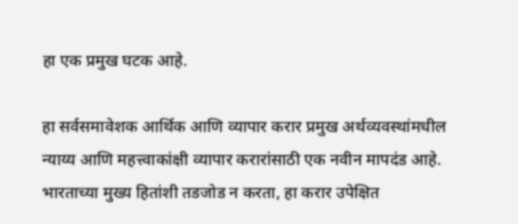हा एक प्रमुख घटक आहे.

हा सर्वसमावेशक आर्थिक आणि व्यापार करार प्रमुख अर्थव्यवस्थांमधील न्याय्य आणि महत्त्वाकांक्षी व्यापार करारांसाठी एक नवीन मापदंड आहे. भारताच्या मुख्य हितांशी तडजोड न करता, हा करार उपेक्षित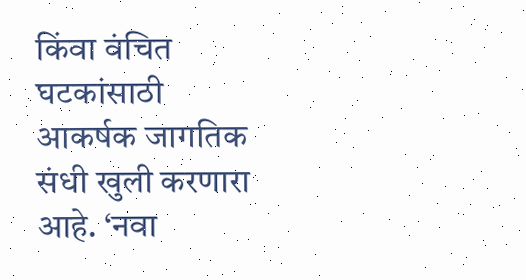किंवा वंचित घटकांसाठी आकर्षक जागतिक संधी खुली करणारा आहे. ‘नवा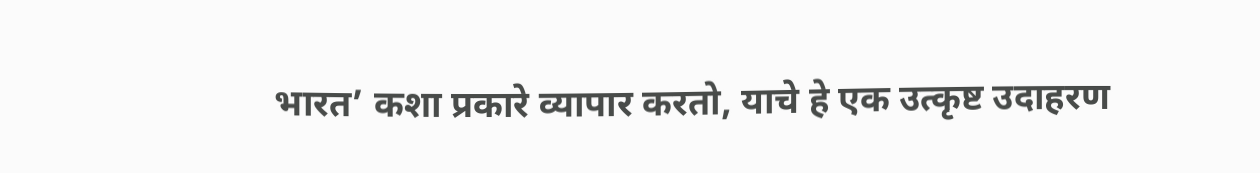भारत’ कशा प्रकारे व्यापार करतो, याचे हे एक उत्कृष्ट उदाहरण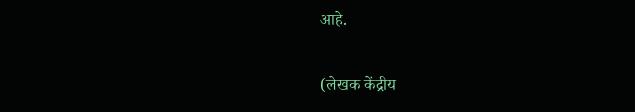आहे.

(लेखक केंद्रीय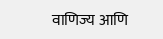वाणिज्य आणि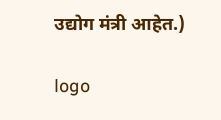उद्योग मंत्री आहेत.)

logo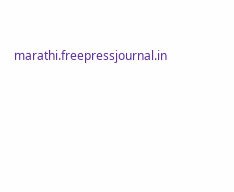marathi.freepressjournal.in